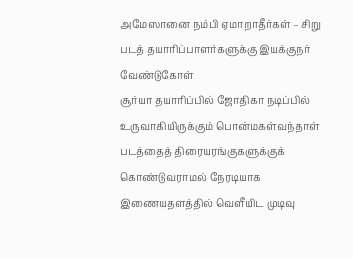அமேஸானை நம்பி ஏமாறாதீர்கள் – சிறு படத் தயாரிப்பாளர்களுக்கு இயக்குநர் வேண்டுகோள்
சூர்யா தயாரிப்பில் ஜோதிகா நடிப்பில் உருவாகியிருக்கும் பொன்மகள்வந்தாள் படத்தைத் திரையரங்குகளுக்குக் கொண்டுவராமல் நேரடியாக இணையதளத்தில் வெளீயிட முடிவு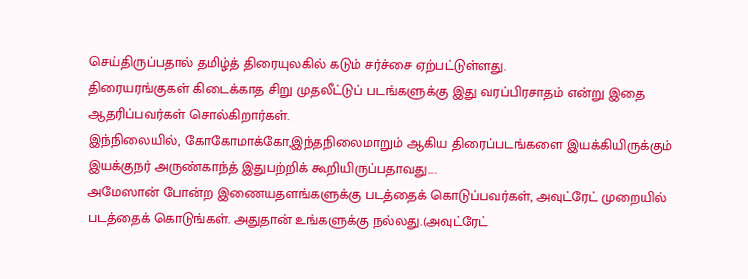செய்திருப்பதால் தமிழ்த் திரையுலகில் கடும் சர்ச்சை ஏற்பட்டுள்ளது.
திரையரங்குகள் கிடைக்காத சிறு முதலீட்டுப் படங்களுக்கு இது வரப்பிரசாதம் என்று இதை ஆதரிப்பவர்கள் சொல்கிறார்கள்.
இந்நிலையில், கோகோமாக்கோ,இந்தநிலைமாறும் ஆகிய திரைப்படங்களை இயக்கியிருக்கும் இயக்குநர் அருண்காந்த் இதுபற்றிக் கூறியிருப்பதாவது….
அமேஸான் போன்ற இணையதளங்களுக்கு படத்தைக் கொடுப்பவர்கள், அவுட்ரேட் முறையில் படத்தைக் கொடுங்கள். அதுதான் உங்களுக்கு நல்லது.(அவுட்ரேட்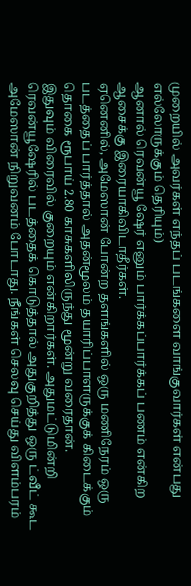முறையில் அவர்கள் எந்தப் படங்களை வாங்குவார்கள் என்பது எல்லோருக்கும் தெரியும்)
ஆனால் ரெவன்யூ ஷேர் எனும் பார்க்கப்பார்க்கப் பணம் என்கிற ஆசைக்கு இரையாகிவிடாதீர்கள்.
ஏனெனில், அமேஸான் போன்ற தளங்களில் ஒரு மணிநேரம் ஒரு படத்தைப் பார்த்தால் அதன்மூலம் தயாரிப்பாளருக்குக் கிடைக்கும் தொகை ரூபாய் 2.80 காசுகளிலிருந்து மூன்று வரைதான்.
இதுவும் விரைவில் குறையும் என்கிறார்கள். அதுமட்டுமின்றி ரெவன்யூஷேரில் படத்தைக் கொடுத்தால் அதுகுறித்து ஒரு ட்வீட் கூட அமேஸான் நிறுவனம் போடாது. நீங்கள் செலவு செய்து விளம்பரம்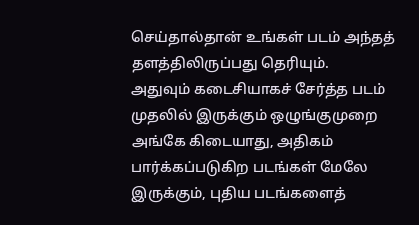செய்தால்தான் உங்கள் படம் அந்தத் தளத்திலிருப்பது தெரியும்.
அதுவும் கடைசியாகச் சேர்த்த படம் முதலில் இருக்கும் ஒழுங்குமுறை அங்கே கிடையாது, அதிகம் பார்க்கப்படுகிற படங்கள் மேலே இருக்கும், புதிய படங்களைத்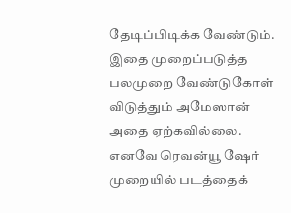தேடிப்பிடிக்க வேண்டும்.
இதை முறைப்படுத்த பலமுறை வேண்டுகோள் விடுத்தும் அமேஸான் அதை ஏற்கவில்லை.
எனவே ரெவன்யூ ஷேர் முறையில் படத்தைக்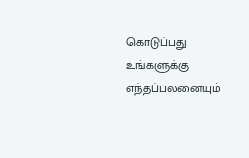கொடுப்பது உங்களுக்கு எந்தப்பலனையும்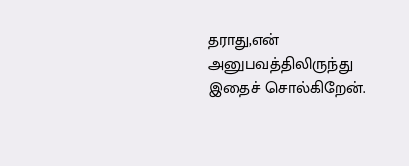தராது,என் அனுபவத்திலிருந்து இதைச் சொல்கிறேன்.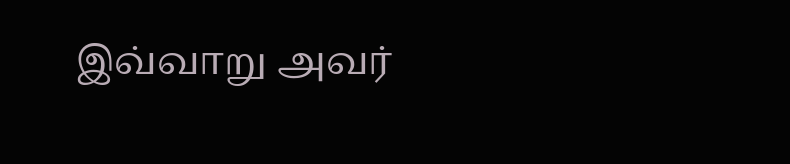இவ்வாறு அவர்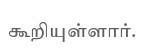கூறியுள்ளார்.